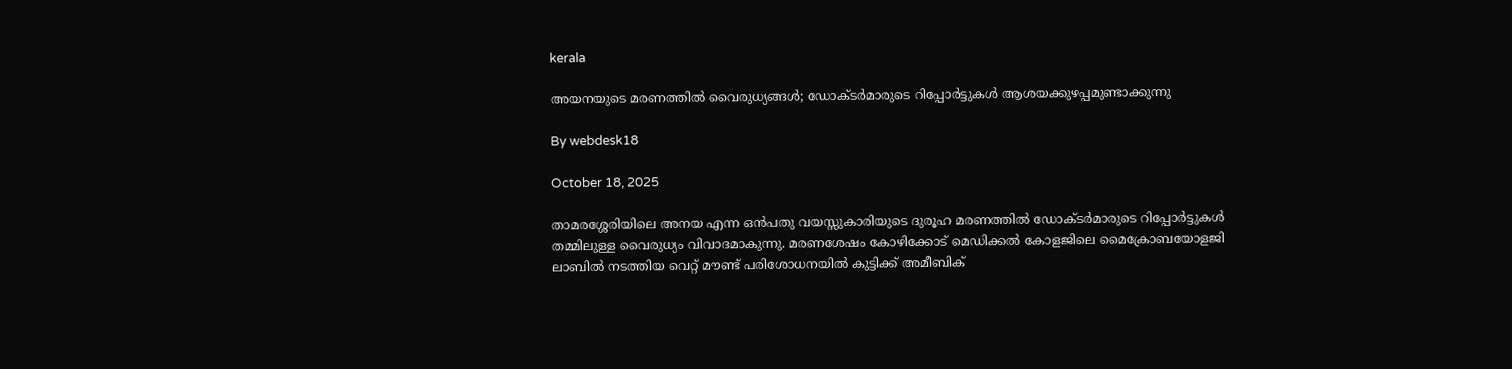kerala

അയനയുടെ മരണത്തില്‍ വൈരുധ്യങ്ങള്‍; ഡോക്ടര്‍മാരുടെ റിപ്പോര്‍ട്ടുകള്‍ ആശയക്കുഴപ്പമുണ്ടാക്കുന്നു

By webdesk18

October 18, 2025

താമരശ്ശേരിയിലെ അനയ എന്ന ഒന്‍പതു വയസ്സുകാരിയുടെ ദുരൂഹ മരണത്തില്‍ ഡോക്ടര്‍മാരുടെ റിപ്പോര്‍ട്ടുകള്‍ തമ്മിലുള്ള വൈരുധ്യം വിവാദമാകുന്നു. മരണശേഷം കോഴിക്കോട് മെഡിക്കല്‍ കോളജിലെ മൈക്രോബയോളജി ലാബില്‍ നടത്തിയ വെറ്റ് മൗണ്ട് പരിശോധനയില്‍ കുട്ടിക്ക് അമീബിക്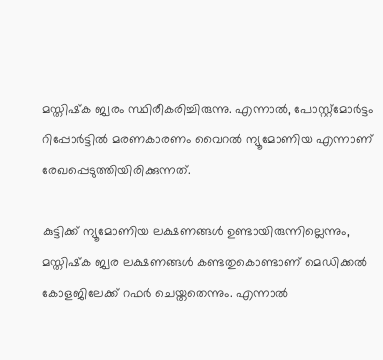മസ്തിഷ്‌ക ജ്വരം സ്ഥിരീകരിച്ചിരുന്നു. എന്നാല്‍, പോസ്റ്റ്മോര്‍ട്ടം റിപ്പോര്‍ട്ടില്‍ മരണകാരണം വൈറല്‍ ന്യൂമോണിയ എന്നാണ് രേഖപ്പെടുത്തിയിരിക്കുന്നത്.

കുട്ടിക്ക് ന്യൂമോണിയ ലക്ഷണങ്ങള്‍ ഉണ്ടായിരുന്നില്ലെന്നും, മസ്തിഷ്‌ക ജ്വര ലക്ഷണങ്ങള്‍ കണ്ടതുകൊണ്ടാണ് മെഡിക്കല്‍ കോളജിലേക്ക് റഫര്‍ ചെയ്തതെന്നും. എന്നാല്‍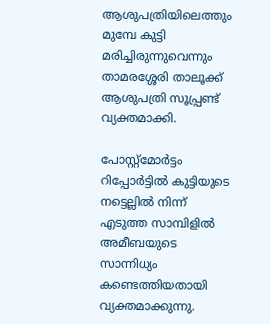ആശുപത്രിയിലെത്തും മുമ്പേ കുട്ടി മരിച്ചിരുന്നുവെന്നും താമരശ്ശേരി താലൂക്ക് ആശുപത്രി സൂപ്പ്രണ്ട് വ്യക്തമാക്കി.

പോസ്റ്റ്മോര്‍ട്ടം റിപ്പോര്‍ട്ടില്‍ കുട്ടിയുടെ നട്ടെല്ലില്‍ നിന്ന് എടുത്ത സാമ്പിളില്‍ അമീബയുടെ സാന്നിധ്യം കണ്ടെത്തിയതായി വ്യക്തമാക്കുന്നു.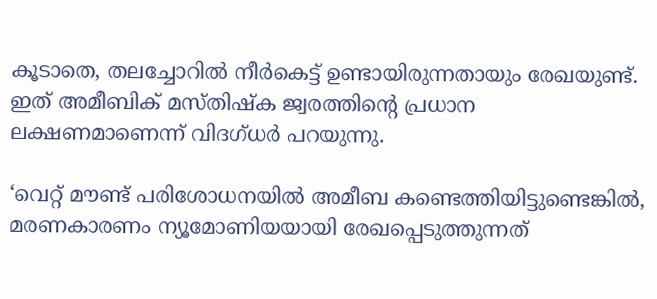കൂടാതെ, തലച്ചോറില്‍ നീര്‍കെട്ട് ഉണ്ടായിരുന്നതായും രേഖയുണ്ട്. ഇത് അമീബിക് മസ്തിഷ്‌ക ജ്വരത്തിന്റെ പ്രധാന ലക്ഷണമാണെന്ന് വിദഗ്ധര്‍ പറയുന്നു.

‘വെറ്റ് മൗണ്ട് പരിശോധനയില്‍ അമീബ കണ്ടെത്തിയിട്ടുണ്ടെങ്കില്‍, മരണകാരണം ന്യൂമോണിയയായി രേഖപ്പെടുത്തുന്നത്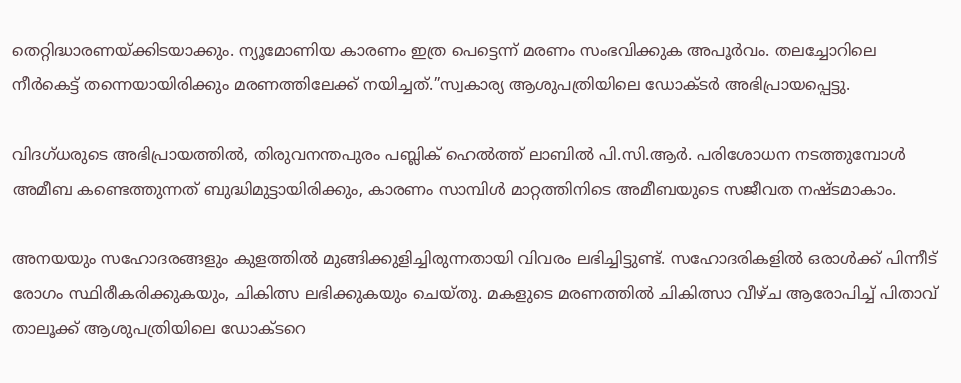തെറ്റിദ്ധാരണയ്ക്കിടയാക്കും. ന്യൂമോണിയ കാരണം ഇത്ര പെട്ടെന്ന് മരണം സംഭവിക്കുക അപൂര്‍വം. തലച്ചോറിലെ നീര്‍കെട്ട് തന്നെയായിരിക്കും മരണത്തിലേക്ക് നയിച്ചത്.”സ്വകാര്യ ആശുപത്രിയിലെ ഡോക്ടര്‍ അഭിപ്രായപ്പെട്ടു.

വിദഗ്ധരുടെ അഭിപ്രായത്തില്‍, തിരുവനന്തപുരം പബ്ലിക് ഹെല്‍ത്ത് ലാബില്‍ പി.സി.ആര്‍. പരിശോധന നടത്തുമ്പോള്‍ അമീബ കണ്ടെത്തുന്നത് ബുദ്ധിമുട്ടായിരിക്കും, കാരണം സാമ്പിള്‍ മാറ്റത്തിനിടെ അമീബയുടെ സജീവത നഷ്ടമാകാം.

അനയയും സഹോദരങ്ങളും കുളത്തില്‍ മുങ്ങിക്കുളിച്ചിരുന്നതായി വിവരം ലഭിച്ചിട്ടുണ്ട്. സഹോദരികളില്‍ ഒരാള്‍ക്ക് പിന്നീട് രോഗം സ്ഥിരീകരിക്കുകയും, ചികിത്സ ലഭിക്കുകയും ചെയ്തു. മകളുടെ മരണത്തില്‍ ചികിത്സാ വീഴ്ച ആരോപിച്ച് പിതാവ് താലൂക്ക് ആശുപത്രിയിലെ ഡോക്ടറെ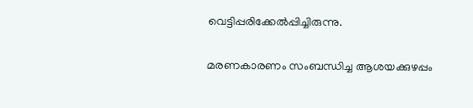വെട്ടിപ്പരിക്കേല്‍പ്പിച്ചിരുന്നു.

മരണകാരണം സംബന്ധിച്ച ആശയക്കുഴപ്പം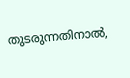തുടരുന്നതിനാല്‍,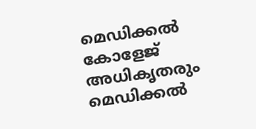മെഡിക്കല്‍ കോളേജ് അധികൃതരും മെഡിക്കല്‍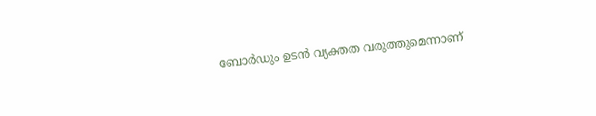ബോര്‍ഡും ഉടന്‍ വ്യക്തത വരുത്തുമെന്നാണ്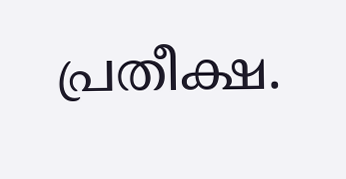പ്രതീക്ഷ.